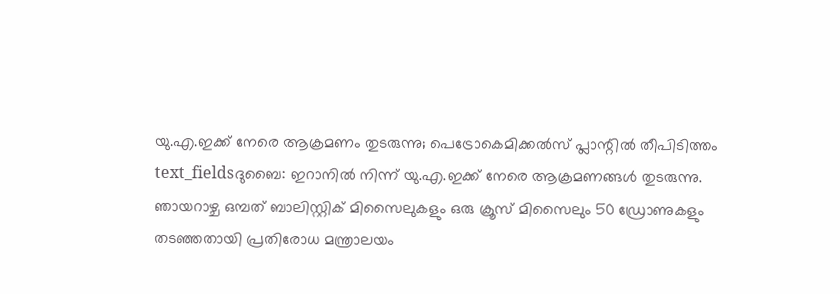യു.എ.ഇക്ക് നേരെ ആക്രമണം തുടരുന്നു; പെട്രോകെമിക്കൽസ് പ്ലാന്റിൽ തീപിടിത്തം
text_fieldsദുബൈ: ഇറാനിൽ നിന്ന് യു.എ.ഇക്ക് നേരെ ആക്രമണങ്ങൾ തുടരുന്നു. ഞായറാഴ്ച ഒമ്പത് ബാലിസ്റ്റിക് മിസൈലുകളും ഒരു ക്രൂസ് മിസൈലും 50 ഡ്രോണുകളും തടഞ്ഞതായി പ്രതിരോധ മന്ത്രാലയം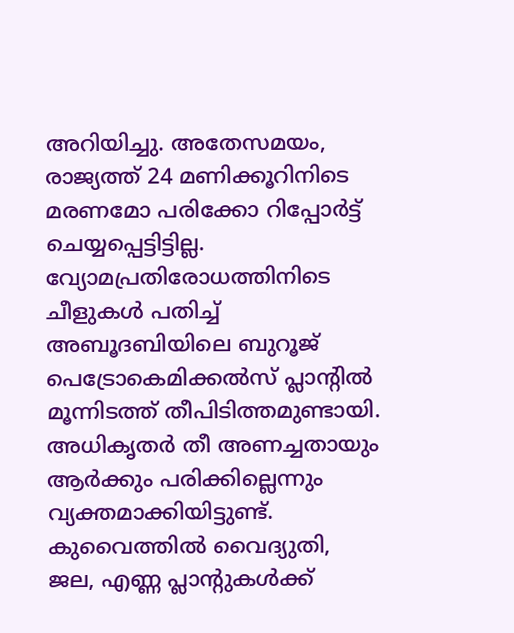അറിയിച്ചു. അതേസമയം, രാജ്യത്ത് 24 മണിക്കൂറിനിടെ മരണമോ പരിക്കോ റിപ്പോർട്ട് ചെയ്യപ്പെട്ടിട്ടില്ല. വ്യോമപ്രതിരോധത്തിനിടെ ചീളുകൾ പതിച്ച് അബൂദബിയിലെ ബുറൂജ് പെട്രോകെമിക്കൽസ് പ്ലാന്റിൽ മൂന്നിടത്ത് തീപിടിത്തമുണ്ടായി. അധികൃതർ തീ അണച്ചതായും ആർക്കും പരിക്കില്ലെന്നും വ്യക്തമാക്കിയിട്ടുണ്ട്.
കുവൈത്തിൽ വൈദ്യുതി, ജല, എണ്ണ പ്ലാന്റുകൾക്ക്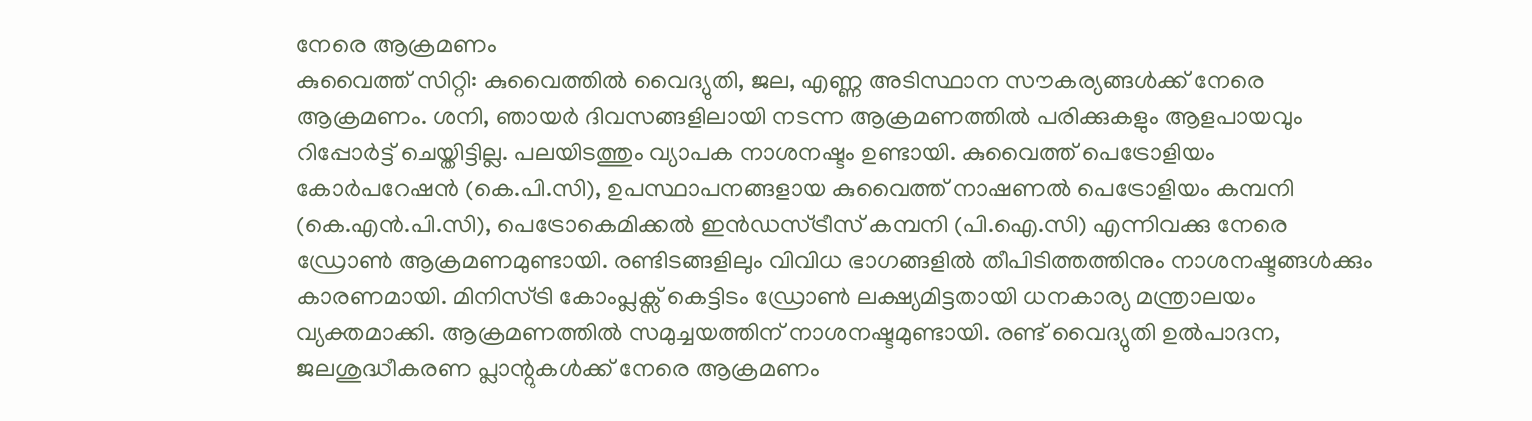നേരെ ആക്രമണം
കുവൈത്ത് സിറ്റി: കുവൈത്തിൽ വൈദ്യുതി, ജല, എണ്ണ അടിസ്ഥാന സൗകര്യങ്ങൾക്ക് നേരെ ആക്രമണം. ശനി, ഞായർ ദിവസങ്ങളിലായി നടന്ന ആക്രമണത്തിൽ പരിക്കുകളും ആളപായവും റിപ്പോർട്ട് ചെയ്തിട്ടില്ല. പലയിടത്തും വ്യാപക നാശനഷ്ടം ഉണ്ടായി. കുവൈത്ത് പെട്രോളിയം കോർപറേഷൻ (കെ.പി.സി), ഉപസ്ഥാപനങ്ങളായ കുവൈത്ത് നാഷണൽ പെട്രോളിയം കമ്പനി (കെ.എൻ.പി.സി), പെട്രോകെമിക്കൽ ഇൻഡസ്ട്രീസ് കമ്പനി (പി.ഐ.സി) എന്നിവക്കു നേരെ ഡ്രോൺ ആക്രമണമുണ്ടായി. രണ്ടിടങ്ങളിലും വിവിധ ഭാഗങ്ങളിൽ തീപിടിത്തത്തിനും നാശനഷ്ടങ്ങൾക്കും കാരണമായി. മിനിസ്ട്രി കോംപ്ലക്സ് കെട്ടിടം ഡ്രോൺ ലക്ഷ്യമിട്ടതായി ധനകാര്യ മന്ത്രാലയം വ്യക്തമാക്കി. ആക്രമണത്തിൽ സമുച്ചയത്തിന് നാശനഷ്ടമുണ്ടായി. രണ്ട് വൈദ്യുതി ഉൽപാദന, ജലശുദ്ധീകരണ പ്ലാന്റുകൾക്ക് നേരെ ആക്രമണം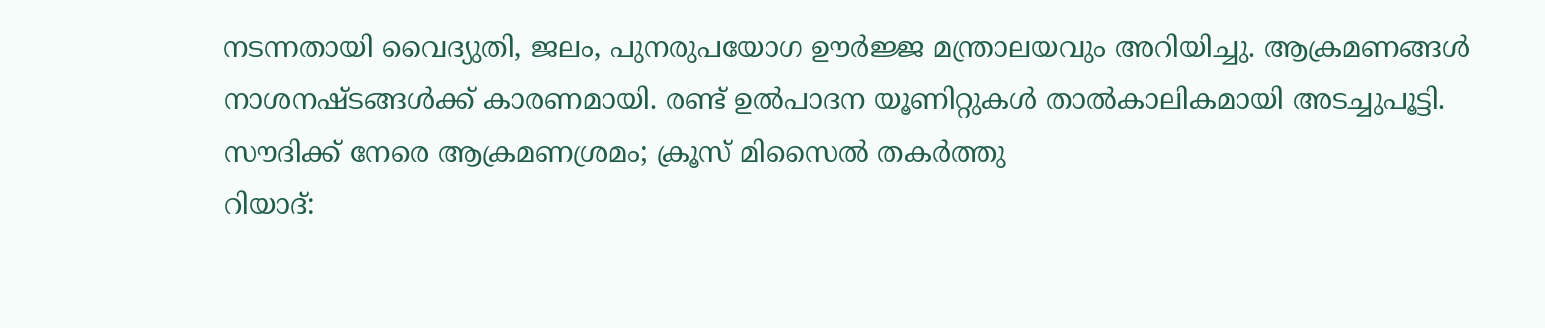നടന്നതായി വൈദ്യുതി, ജലം, പുനരുപയോഗ ഊർജ്ജ മന്ത്രാലയവും അറിയിച്ചു. ആക്രമണങ്ങൾ നാശനഷ്ടങ്ങൾക്ക് കാരണമായി. രണ്ട് ഉൽപാദന യൂണിറ്റുകൾ താൽകാലികമായി അടച്ചുപൂട്ടി.
സൗദിക്ക് നേരെ ആക്രമണശ്രമം; ക്രൂസ് മിസൈൽ തകർത്തു
റിയാദ്: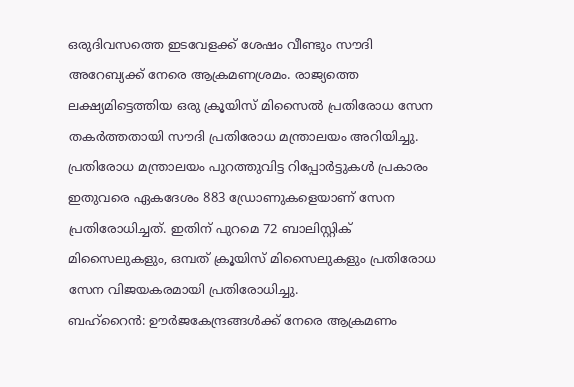ഒരുദിവസത്തെ ഇടവേളക്ക് ശേഷം വീണ്ടും സൗദി അറേബ്യക്ക് നേരെ ആക്രമണശ്രമം. രാജ്യത്തെ ലക്ഷ്യമിട്ടെത്തിയ ഒരു ക്രൂയിസ് മിസൈൽ പ്രതിരോധ സേന തകർത്തതായി സൗദി പ്രതിരോധ മന്ത്രാലയം അറിയിച്ചു. പ്രതിരോധ മന്ത്രാലയം പുറത്തുവിട്ട റിപ്പോർട്ടുകൾ പ്രകാരം ഇതുവരെ ഏകദേശം 883 ഡ്രോണുകളെയാണ് സേന പ്രതിരോധിച്ചത്. ഇതിന് പുറമെ 72 ബാലിസ്റ്റിക് മിസൈലുകളും, ഒമ്പത് ക്രൂയിസ് മിസൈലുകളും പ്രതിരോധ സേന വിജയകരമായി പ്രതിരോധിച്ചു.
ബഹ്റൈൻ: ഊർജകേന്ദ്രങ്ങൾക്ക് നേരെ ആക്രമണം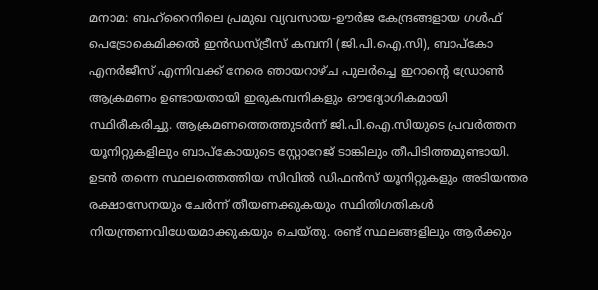മനാമ: ബഹ്റൈനിലെ പ്രമുഖ വ്യവസായ-ഊർജ കേന്ദ്രങ്ങളായ ഗൾഫ് പെട്രോകെമിക്കൽ ഇൻഡസ്ട്രീസ് കമ്പനി (ജി.പി.ഐ.സി), ബാപ്കോ എനർജീസ് എന്നിവക്ക് നേരെ ഞായറാഴ്ച പുലർച്ചെ ഇറാന്റെ ഡ്രോൺ ആക്രമണം ഉണ്ടായതായി ഇരുകമ്പനികളും ഔദ്യോഗികമായി സ്ഥിരീകരിച്ചു. ആക്രമണത്തെത്തുടർന്ന് ജി.പി.ഐ.സിയുടെ പ്രവർത്തന യൂനിറ്റുകളിലും ബാപ്കോയുടെ സ്റ്റോറേജ് ടാങ്കിലും തീപിടിത്തമുണ്ടായി. ഉടൻ തന്നെ സ്ഥലത്തെത്തിയ സിവിൽ ഡിഫൻസ് യൂനിറ്റുകളും അടിയന്തര രക്ഷാസേനയും ചേർന്ന് തീയണക്കുകയും സ്ഥിതിഗതികൾ നിയന്ത്രണവിധേയമാക്കുകയും ചെയ്തു. രണ്ട് സ്ഥലങ്ങളിലും ആർക്കും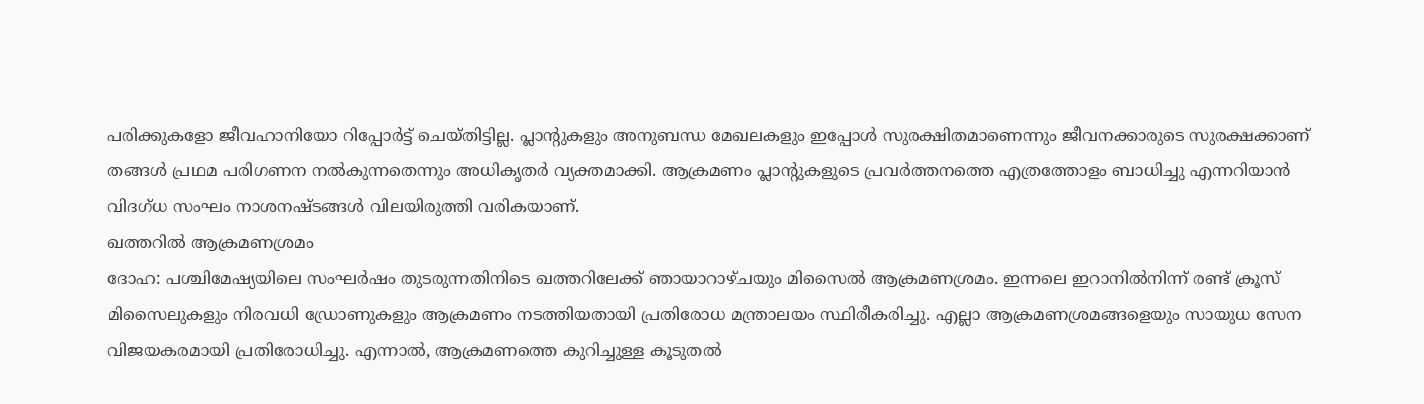പരിക്കുകളോ ജീവഹാനിയോ റിപ്പോർട്ട് ചെയ്തിട്ടില്ല. പ്ലാന്റുകളും അനുബന്ധ മേഖലകളും ഇപ്പോൾ സുരക്ഷിതമാണെന്നും ജീവനക്കാരുടെ സുരക്ഷക്കാണ് തങ്ങൾ പ്രഥമ പരിഗണന നൽകുന്നതെന്നും അധികൃതർ വ്യക്തമാക്കി. ആക്രമണം പ്ലാന്റുകളുടെ പ്രവർത്തനത്തെ എത്രത്തോളം ബാധിച്ചു എന്നറിയാൻ വിദഗ്ധ സംഘം നാശനഷ്ടങ്ങൾ വിലയിരുത്തി വരികയാണ്.
ഖത്തറിൽ ആക്രമണശ്രമം
ദോഹ: പശ്ചിമേഷ്യയിലെ സംഘർഷം തുടരുന്നതിനിടെ ഖത്തറിലേക്ക് ഞായാറാഴ്ചയും മിസൈൽ ആക്രമണശ്രമം. ഇന്നലെ ഇറാനിൽനിന്ന് രണ്ട് ക്രൂസ് മിസൈലുകളും നിരവധി ഡ്രോണുകളും ആക്രമണം നടത്തിയതായി പ്രതിരോധ മന്ത്രാലയം സ്ഥിരീകരിച്ചു. എല്ലാ ആക്രമണശ്രമങ്ങളെയും സായുധ സേന വിജയകരമായി പ്രതിരോധിച്ചു. എന്നാൽ, ആക്രമണത്തെ കുറിച്ചുള്ള കൂടുതൽ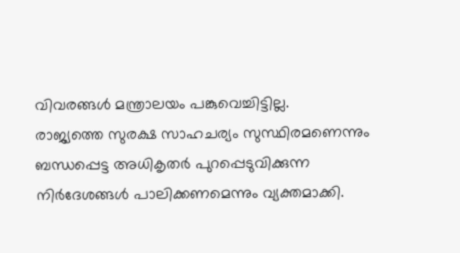വിവരങ്ങൾ മന്ത്രാലയം പങ്കുവെച്ചിട്ടില്ല.
രാജ്യത്തെ സുരക്ഷ സാഹചര്യം സുസ്ഥിരമണെന്നും ബന്ധപ്പെട്ട അധികൃതർ പുറപ്പെടുവിക്കുന്ന നിർദേശങ്ങൾ പാലിക്കണമെന്നും വ്യക്തമാക്കി.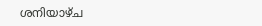ശനിയാഴ്ച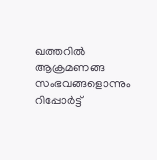ഖത്തറിൽ ആക്രമണങ്ങ സംഭവങ്ങളൊന്നും റിപ്പോർട്ട്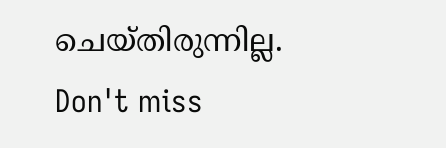ചെയ്തിരുന്നില്ല.
Don't miss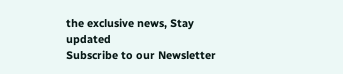the exclusive news, Stay updated
Subscribe to our Newsletter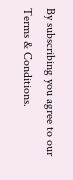By subscribing you agree to our Terms & Conditions.